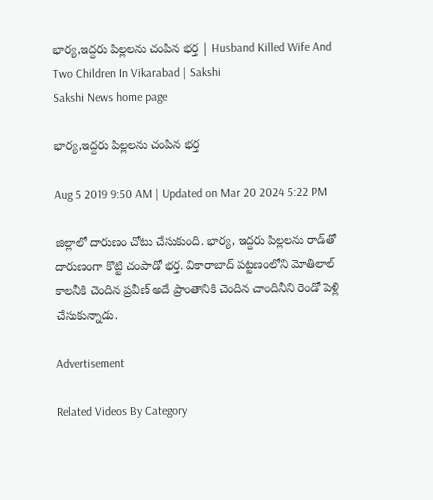భార్య,ఇద్దరు పిల్లలను చంపిన భర్త | Husband Killed Wife And Two Children In Vikarabad | Sakshi
Sakshi News home page

భార్య,ఇద్దరు పిల్లలను చంపిన భర్త

Aug 5 2019 9:50 AM | Updated on Mar 20 2024 5:22 PM

జిల్లాలో దారుణం చోటు చేసుకుంది. భార్య, ఇద్దరు పిల్లలను రాడ్‌తో దారుణంగా కొట్టి చంపాడో భర్త. వికారాబాద్‌ పట్టణంలోని మోతిలాల్‌ కాలనీకి చెందిన ప్రవీణ్‌ అదే ప్రాంతానికి చెందిన చాందినీని రెండో పెళ్లి చేసుకున్నాడు.

Advertisement

Related Videos By Category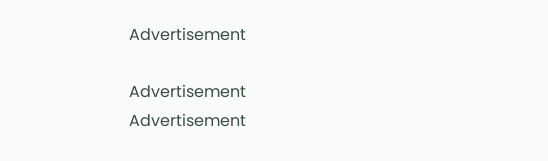Advertisement

Advertisement
Advertisement